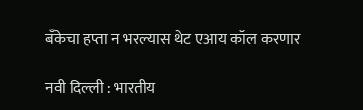बँकेचा हप्ता न भरल्यास थेट एआय कॉल करणार

नवी दिल्ली : भारतीय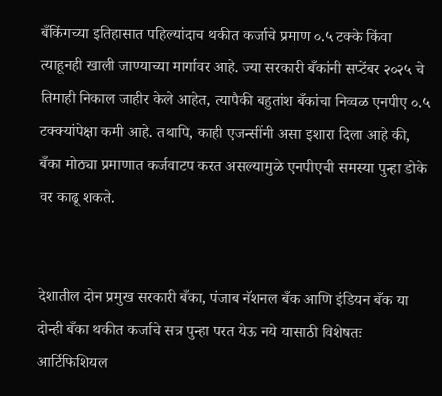बँकिंगच्या इतिहासात पहिल्यांदाच थकीत कर्जाचे प्रमाण ०.५ टक्के किंवा त्याहूनही खाली जाण्याच्या मार्गावर आहे. ज्या सरकारी बँकांनी सप्टेंबर २०२५ चे तिमाही निकाल जाहीर केले आहेत, त्यापैकी बहुतांश बँकांचा निव्वळ एनपीए ०.५ टक्क्यांपेक्षा कमी आहे. तथापि, काही एजन्सींनी असा इशारा दिला आहे की, बँका मोठ्या प्रमाणात कर्जवाटप करत असल्यामुळे एनपीएची समस्या पुन्हा डोके वर काढू शकते.


देशातील दोन प्रमुख सरकारी बँका, पंजाब नॅशनल बँक आणि इंडियन बँक या दोन्ही बँका थकीत कर्जाचे सत्र पुन्हा परत येऊ नये यासाठी विशेषतः आर्टिफिशियल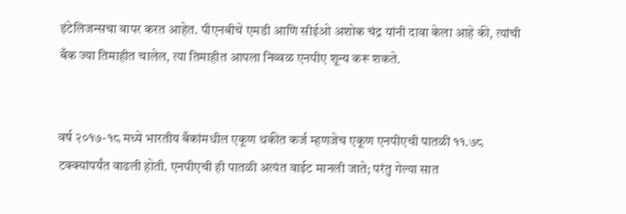इंटेलिजन्सचा वापर करत आहेत. पीएनबीचे एमडी आणि सीईओ अशोक चंद्र यांनी दावा केला आहे की, त्यांची बँक ज्या तिमाहीत चालेल, त्या तिमाहीत आपला निव्वळ एनपीए शून्य करू शकते.


वर्ष २०१७-१८ मध्ये भारतीय बँकांमधील एकूण थकीत कर्ज म्हणजेच एकूण एनपीएची पातळी ११.७८ टक्क्यांपर्यंत वाढली होती. एनपीएची ही पातळी अत्यंत वाईट मानली जाते; परंतु गेल्या सात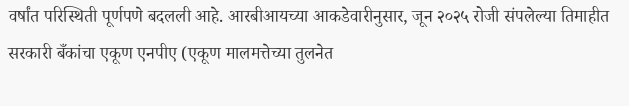वर्षांत परिस्थिती पूर्णपणे बदलली आहे. आरबीआयच्या आकडेवारीनुसार, जून २०२५ रोजी संपलेल्या तिमाहीत सरकारी बँकांचा एकूण एनपीए (एकूण मालमत्तेच्या तुलनेत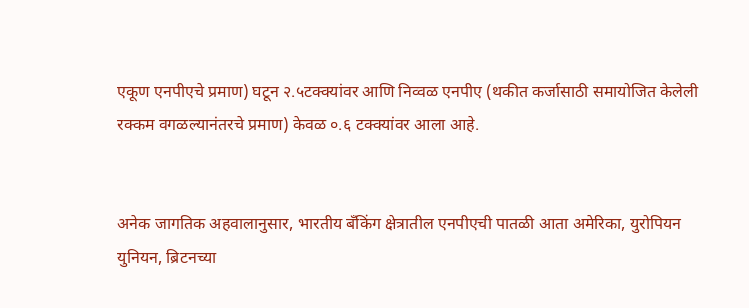एकूण एनपीएचे प्रमाण) घटून २.५टक्क्यांवर आणि निव्वळ एनपीए (थकीत कर्जासाठी समायोजित केलेली रक्कम वगळल्यानंतरचे प्रमाण) केवळ ०.६ टक्क्यांवर आला आहे.


अनेक जागतिक अहवालानुसार, भारतीय बँकिंग क्षेत्रातील एनपीएची पातळी आता अमेरिका, युरोपियन युनियन, ब्रिटनच्या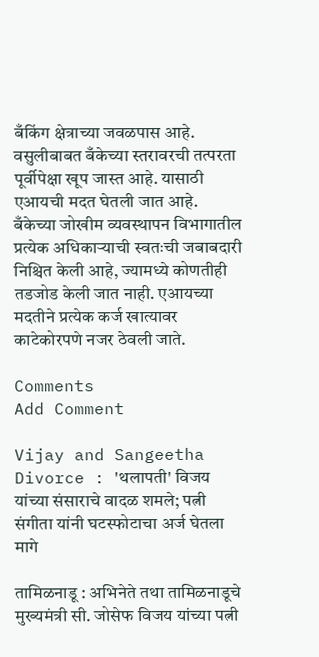बँकिंग क्षेत्राच्या जवळपास आहे. वसुलीबाबत बँकेच्या स्तरावरची तत्परता पूर्वीपेक्षा खूप जास्त आहे. यासाठी एआयची मदत घेतली जात आहे. बँकेच्या जोखीम व्यवस्थापन विभागातील प्रत्येक अधिकाऱ्याची स्वतःची जबाबदारी निश्चित केली आहे, ज्यामध्ये कोणतीही तडजोड केली जात नाही. एआयच्या मदतीने प्रत्येक कर्ज खात्यावर काटेकोरपणे नजर ठेवली जाते.

Comments
Add Comment

Vijay and Sangeetha Divorce : 'थलापती' विजय यांच्या संसाराचे वादळ शमले; पत्नी संगीता यांनी घटस्फोटाचा अर्ज घेतला मागे

तामिळनाडू : अभिनेते तथा तामिळनाडूचे मुख्यमंत्री सी. जोसेफ विजय यांच्या पत्नी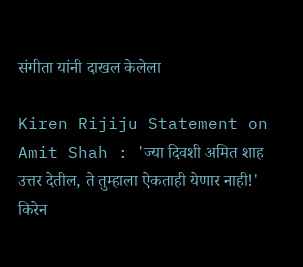संगीता यांनी दाखल केलेला

Kiren Rijiju Statement on Amit Shah : 'ज्या दिवशी अमित शाह उत्तर देतील, ते तुम्हाला ऐकताही येणार नाही!' किरेन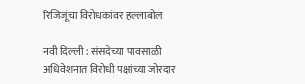रिजिजूंचा विरोधकांवर हल्लाबोल

नवी दिल्ली : संसदेच्या पावसाळी अधिवेशनात विरोधी पक्षांच्या जोरदार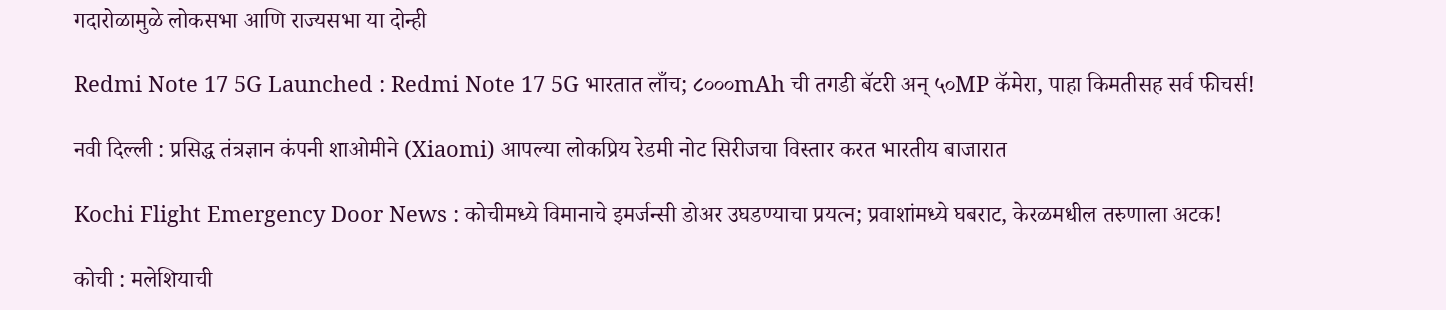गदारोळामुळे लोकसभा आणि राज्यसभा या दोन्ही

Redmi Note 17 5G Launched : Redmi Note 17 5G भारतात लाँच; ८०००mAh ची तगडी बॅटरी अन् ५०MP कॅमेरा, पाहा किमतीसह सर्व फीचर्स!

नवी दिल्ली : प्रसिद्ध तंत्रज्ञान कंपनी शाओमीने (Xiaomi) आपल्या लोकप्रिय रेडमी नोट सिरीजचा विस्तार करत भारतीय बाजारात

Kochi Flight Emergency Door News : कोचीमध्ये विमानाचे इमर्जन्सी डोअर उघडण्याचा प्रयत्न; प्रवाशांमध्ये घबराट, केरळमधील तरुणाला अटक!

कोची : मलेशियाची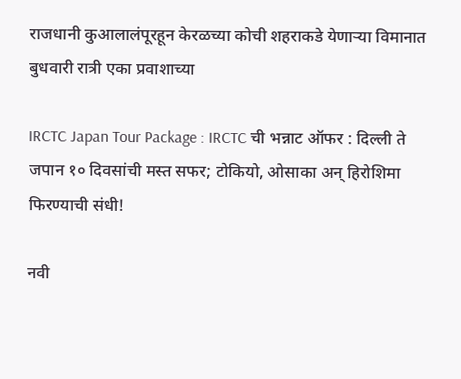राजधानी कुआलालंपूरहून केरळच्या कोची शहराकडे येणाऱ्या विमानात बुधवारी रात्री एका प्रवाशाच्या

IRCTC Japan Tour Package : IRCTC ची भन्नाट ऑफर : दिल्ली ते जपान १० दिवसांची मस्त सफर; टोकियो, ओसाका अन् हिरोशिमा फिरण्याची संधी!

नवी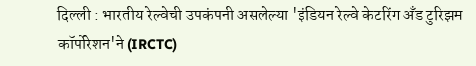दिल्ली : भारतीय रेल्वेची उपकंपनी असलेल्या 'इंडियन रेल्वे केटरिंग अँड टुरिझम कॉर्पोरेशन'ने (IRCTC)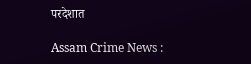परदेशात

Assam Crime News :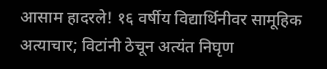आसाम हादरले! १६ वर्षीय विद्यार्थिनीवर सामूहिक अत्याचार; विटांनी ठेचून अत्यंत निघृण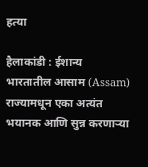हत्या

हैलाकांडी : ईशान्य भारतातील आसाम (Assam) राज्यामधून एका अत्यंत भयानक आणि सुन्न करणाऱ्या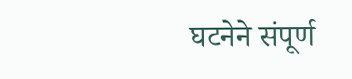घटनेने संपूर्ण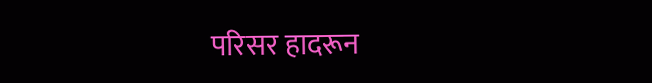परिसर हादरून